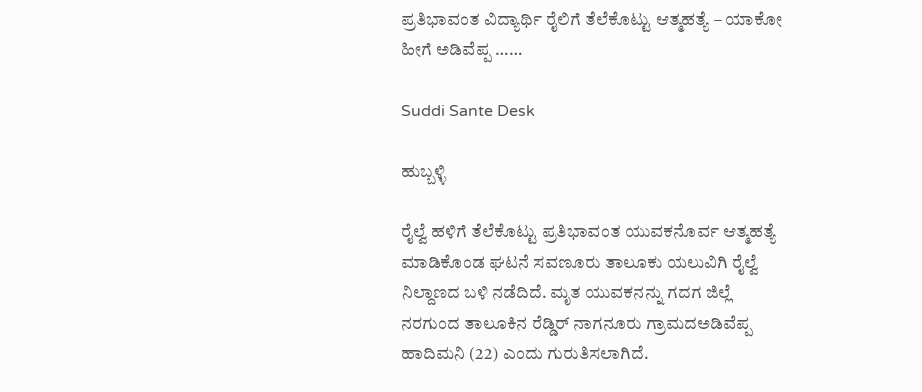ಪ್ರತಿಭಾವಂತ ವಿದ್ಯಾರ್ಥಿ ರೈಲಿಗೆ ತೆಲೆಕೊಟ್ಟು ಆತ್ಮಹತ್ಯೆ – ಯಾಕೋ ಹೀಗೆ ಅಡಿವೆಪ್ಪ ……

Suddi Sante Desk

ಹುಬ್ಬಳ್ಳಿ

ರೈಲ್ವೆ ಹಳಿಗೆ ತೆಲೆಕೊಟ್ಟು ಪ್ರತಿಭಾವಂತ ಯುವಕನೊರ್ವ ಆತ್ಮಹತ್ಯೆ ಮಾಡಿಕೊಂಡ ಘಟನೆ ಸವಣೂರು‌ ತಾಲೂಕು ಯಲುವಿಗಿ ರೈಲ್ವೆ ನಿಲ್ದಾಣದ ಬಳಿ ನಡೆದಿದೆ. ಮೃತ ಯುವಕನನ್ನು ಗದಗ ಜಿಲ್ಲೆ ನರಗುಂದ ತಾಲೂಕಿನ ರೆಡ್ಡಿರ್ ನಾಗನೂರು ಗ್ರಾಮದಅಡಿವೆಪ್ಪ ಹಾದಿಮನಿ (22) ಎಂದು ಗುರುತಿಸಲಾಗಿದೆ.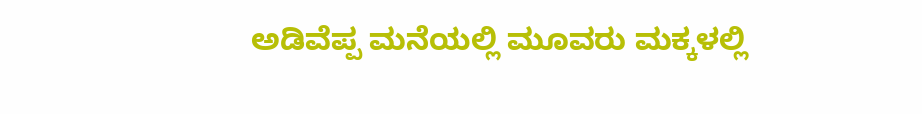ಅಡಿವೆಪ್ಪ ಮನೆಯಲ್ಲಿ ಮೂವರು ಮಕ್ಕಳಲ್ಲಿ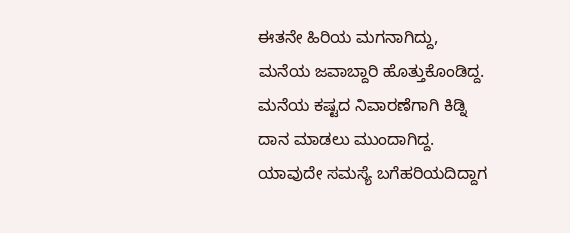ಈತನೇ ಹಿರಿಯ ಮಗನಾಗಿದ್ದು, ಮನೆಯ ಜವಾಬ್ದಾರಿ ಹೊತ್ತುಕೊಂಡಿದ್ದ. ಮನೆಯ ಕಷ್ಟದ ನಿವಾರಣೆಗಾಗಿ ಕಿಡ್ನಿ ದಾನ ಮಾಡಲು ಮುಂದಾಗಿದ್ದ. ಯಾವುದೇ ಸಮಸ್ಯೆ ಬಗೆಹರಿಯದಿದ್ದಾಗ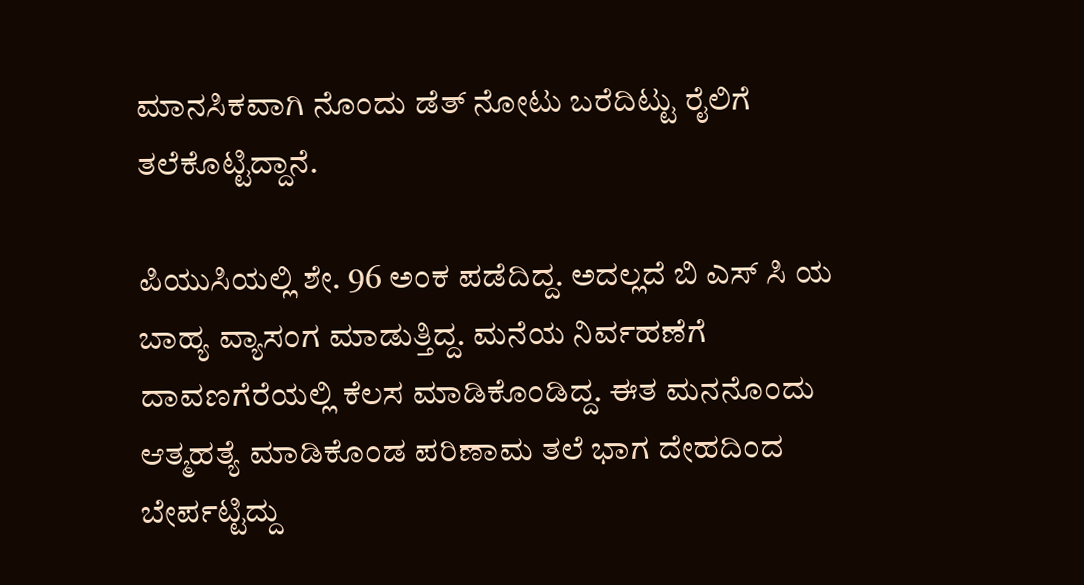ಮಾನಸಿಕವಾಗಿ ನೊಂದು ಡೆತ್ ನೋಟು ಬರೆದಿಟ್ಟು ರೈಲಿಗೆ ತಲೆಕೊಟ್ಟಿದ್ದಾನೆ.

ಪಿಯುಸಿಯಲ್ಲಿ ಶೇ. 96 ಅಂಕ ಪಡೆದಿದ್ದ. ಅದಲ್ಲದೆ ಬಿ ಎಸ್ ಸಿ ಯ ಬಾಹ್ಯ ವ್ಯಾಸಂಗ ಮಾಡುತ್ತಿದ್ದ. ಮನೆಯ ನಿರ್ವಹಣೆಗೆ ದಾವಣಗೆರೆಯಲ್ಲಿ ಕೆಲಸ ಮಾಡಿಕೊಂಡಿದ್ದ. ಈತ ಮನನೊಂದು ಆತ್ಮಹತ್ಯೆ ಮಾಡಿಕೊಂಡ ಪರಿಣಾಮ ತಲೆ ಭಾಗ ದೇಹದಿಂದ ಬೇರ್ಪಟ್ಟಿದ್ದು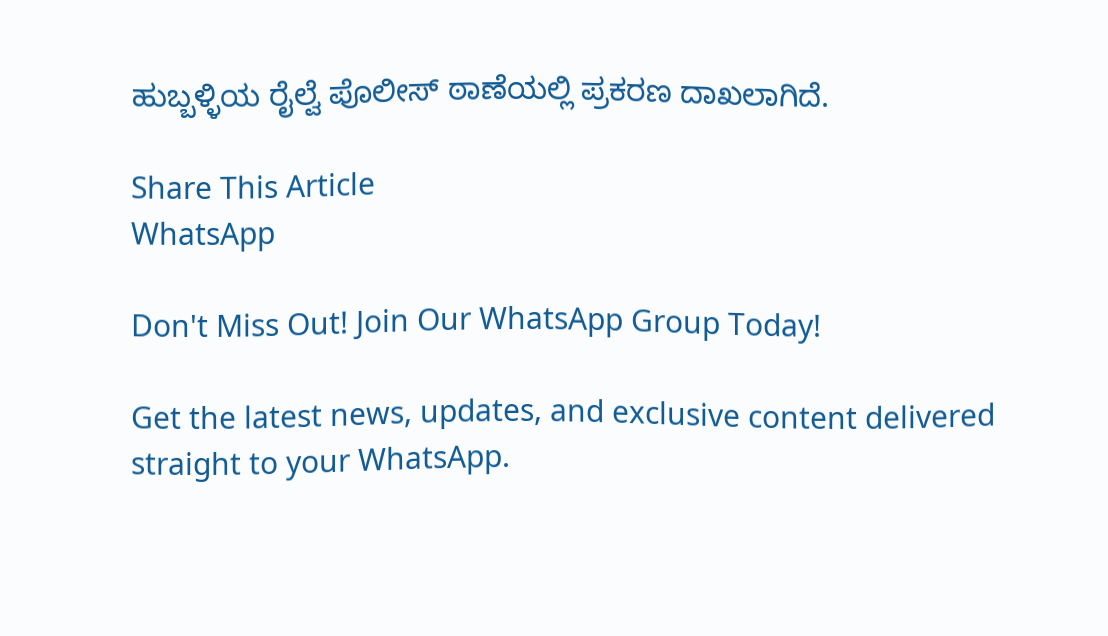ಹುಬ್ಬಳ್ಳಿಯ ರೈಲ್ವೆ ಪೊಲೀಸ್ ಠಾಣೆಯಲ್ಲಿ ಪ್ರಕರಣ ದಾಖಲಾಗಿದೆ.

Share This Article
WhatsApp

Don't Miss Out! Join Our WhatsApp Group Today!

Get the latest news, updates, and exclusive content delivered straight to your WhatsApp.